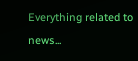Everything related to news...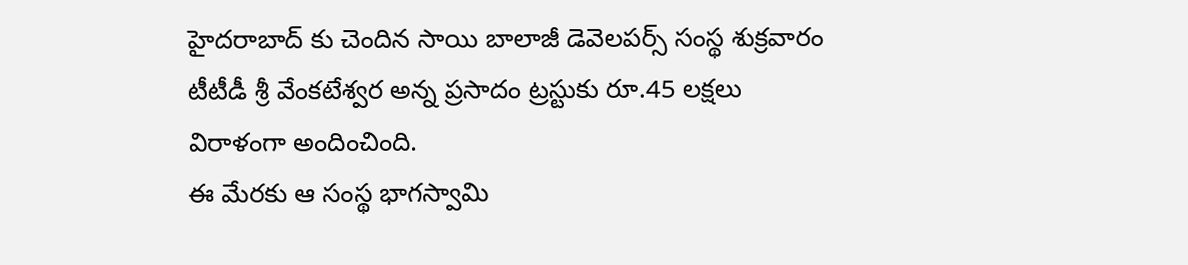హైదరాబాద్ కు చెందిన సాయి బాలాజీ డెవెలపర్స్ సంస్థ శుక్రవారం టీటీడీ శ్రీ వేంకటేశ్వర అన్న ప్రసాదం ట్రస్టుకు రూ.45 లక్షలు విరాళంగా అందించింది.
ఈ మేరకు ఆ సంస్థ భాగస్వామి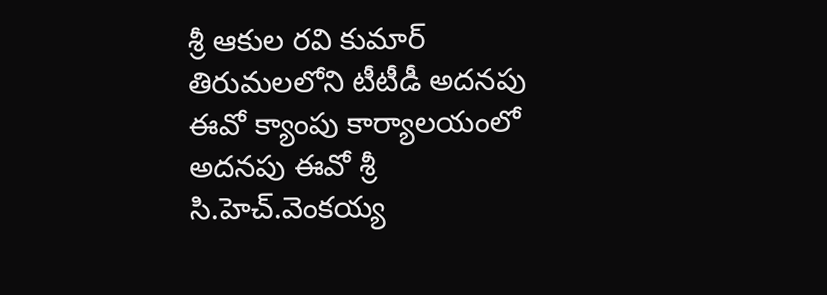శ్రీ ఆకుల రవి కుమార్ తిరుమలలోని టీటీడీ అదనపు ఈవో క్యాంపు కార్యాలయంలో అదనపు ఈవో శ్రీ సి.హెచ్.వెంకయ్య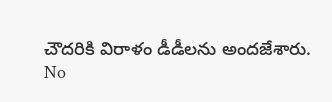చౌదరికి విరాళం డీడీలను అందజేశారు.
No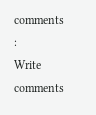comments :
Write comments